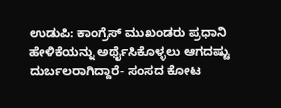ಉಡುಪಿ: ಕಾಂಗ್ರೆಸ್ ಮುಖಂಡರು ಪ್ರಧಾನಿ ಹೇಳಿಕೆಯನ್ನು ಅರ್ಥೈಸಿಕೊಳ್ಳಲು ಆಗದಷ್ಟು ದುರ್ಬಲರಾಗಿದ್ದಾರೆ- ಸಂಸದ ಕೋಟ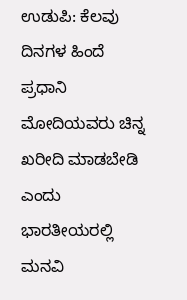ಉಡುಪಿ: ಕೆಲವು ದಿನಗಳ ಹಿಂದೆ ಪ್ರಧಾನಿ ಮೋದಿಯವರು ಚಿನ್ನ ಖರೀದಿ ಮಾಡಬೇಡಿ ಎಂದು ಭಾರತೀಯರಲ್ಲಿ ಮನವಿ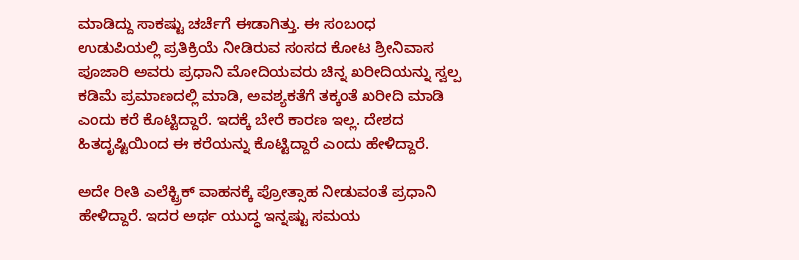ಮಾಡಿದ್ದು ಸಾಕಷ್ಟು ಚರ್ಚೆಗೆ ಈಡಾಗಿತ್ತು. ಈ ಸಂಬಂಧ ಉಡುಪಿಯಲ್ಲಿ ಪ್ರತಿಕ್ರಿಯೆ ನೀಡಿರುವ ಸಂಸದ ಕೋಟ ಶ್ರೀನಿವಾಸ ಪೂಜಾರಿ ಅವರು ಪ್ರಧಾನಿ ಮೋದಿಯವರು ಚಿನ್ನ ಖರೀದಿಯನ್ನು ಸ್ವಲ್ಪ ಕಡಿಮೆ ಪ್ರಮಾಣದಲ್ಲಿ ಮಾಡಿ, ಅವಶ್ಯಕತೆಗೆ ತಕ್ಕಂತೆ ಖರೀದಿ ಮಾಡಿ ಎಂದು ಕರೆ ಕೊಟ್ಟಿದ್ದಾರೆ. ಇದಕ್ಕೆ ಬೇರೆ ಕಾರಣ ಇಲ್ಲ. ದೇಶದ ಹಿತದೃಷ್ಟಿಯಿಂದ ಈ ಕರೆಯನ್ನು ಕೊಟ್ಟಿದ್ದಾರೆ ಎಂದು ಹೇಳಿದ್ದಾರೆ.

ಅದೇ ರೀತಿ ಎಲೆಕ್ಟ್ರಿಕ್ ವಾಹನಕ್ಕೆ ಪ್ರೋತ್ಸಾಹ ನೀಡುವಂತೆ ಪ್ರಧಾನಿ ಹೇಳಿದ್ದಾರೆ. ಇದರ ಅರ್ಥ ಯುದ್ಧ ಇನ್ನಷ್ಟು ಸಮಯ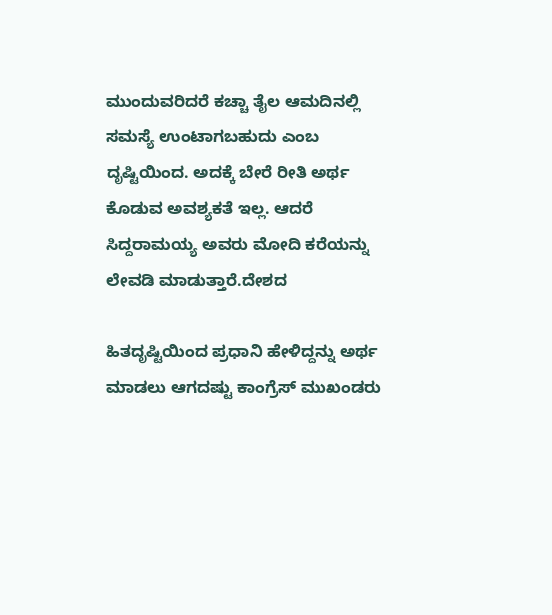ಮುಂದುವರಿದರೆ ಕಚ್ಚಾ ತೈಲ ಆಮದಿನಲ್ಲಿ ಸಮಸ್ಯೆ ಉಂಟಾಗಬಹುದು ಎಂಬ ದೃಷ್ಟಿಯಿಂದ. ಅದಕ್ಕೆ ಬೇರೆ ರೀತಿ ಅರ್ಥ ಕೊಡುವ ಅವಶ್ಯಕತೆ ಇಲ್ಲ. ಆದರೆ ಸಿದ್ದರಾಮಯ್ಯ ಅವರು ಮೋದಿ ಕರೆಯನ್ನು ಲೇವಡಿ ಮಾಡುತ್ತಾರೆ.ದೇಶದ

ಹಿತದೃಷ್ಟಿಯಿಂದ ಪ್ರಧಾನಿ ಹೇಳಿದ್ದನ್ನು ಅರ್ಥ ಮಾಡಲು ಆಗದಷ್ಟು ಕಾಂಗ್ರೆಸ್ ಮುಖಂಡರು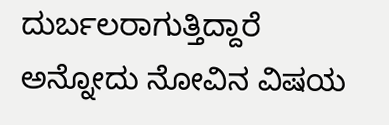ದುರ್ಬಲರಾಗುತ್ತಿದ್ದಾರೆ ಅನ್ನೋದು ನೋವಿನ ವಿಷಯ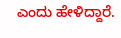ಎಂದು ಹೇಳಿದ್ದಾರೆ.